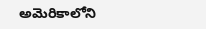అమెరికాలోని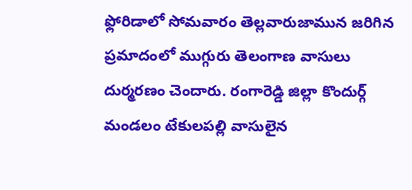ఫ్లోరిడాలో సోమవారం తెల్లవారుజామున జరిగిన ప్రమాదంలో ముగ్గురు తెలంగాణ వాసులు దుర్మరణం చెందారు. రంగారెడ్డి జిల్లా కొందుర్గ్ మండలం టేకులపల్లి వాసులైన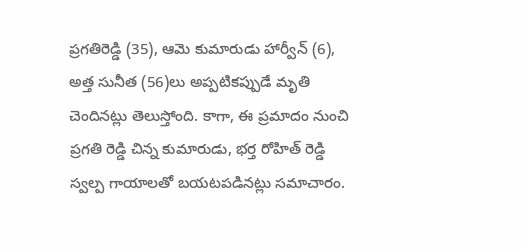ప్రగతిరెడ్డి (35), ఆమె కుమారుడు హార్వీన్ (6), అత్త సునీత (56)లు అప్పటికప్పుడే మృతి చెందినట్లు తెలుస్తోంది. కాగా, ఈ ప్రమాదం నుంచి ప్రగతి రెడ్డి చిన్న కుమారుడు, భర్త రోహిత్ రెడ్డి స్వల్ప గాయాలతో బయటపడినట్లు సమాచారం.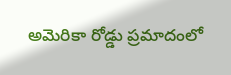అమెరికా రోడ్డు ప్రమాదంలో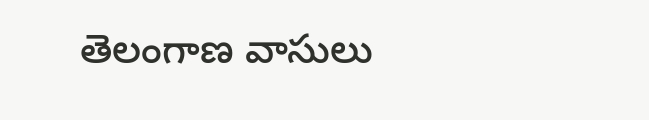తెలంగాణ వాసులు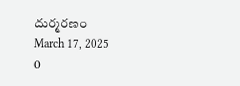దుర్మరణం
March 17, 2025
0